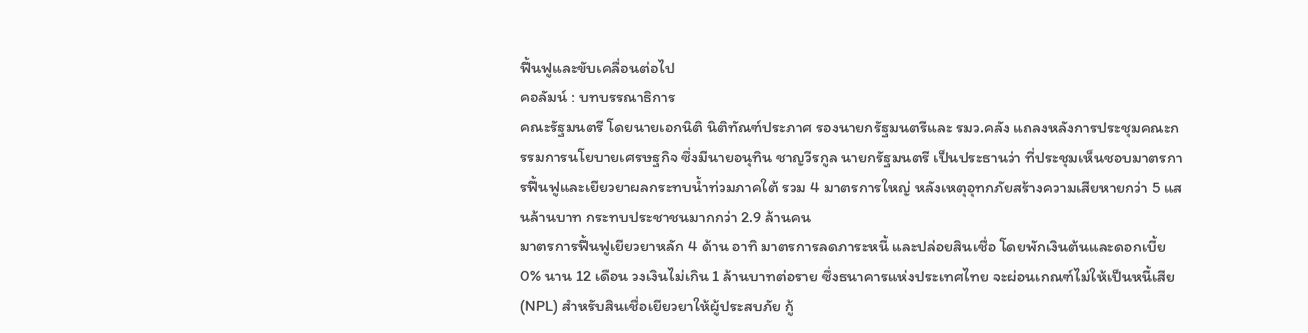ฟื้นฟูและขับเคลื่อนต่อไป
คอลัมน์ : บทบรรณาธิการ
คณะรัฐมนตรี โดยนายเอกนิติ นิติทัณฑ์ประภาศ รองนายกรัฐมนตรีและ รมว.คลัง แถลงหลังการประชุมคณะกรรมการนโยบายเศรษฐกิจ ซึ่งมีนายอนุทิน ชาญวีรกูล นายกรัฐมนตรี เป็นประธานว่า ที่ประชุมเห็นชอบมาตรการฟื้นฟูและเยียวยาผลกระทบน้ำท่วมภาคใต้ รวม 4 มาตรการใหญ่ หลังเหตุอุทกภัยสร้างความเสียหายกว่า 5 แสนล้านบาท กระทบประชาชนมากกว่า 2.9 ล้านคน
มาตรการฟื้นฟูเยียวยาหลัก 4 ด้าน อาทิ มาตรการลดภาระหนี้ และปล่อยสินเชื่อ โดยพักเงินต้นและดอกเบี้ย 0% นาน 12 เดือน วงเงินไม่เกิน 1 ล้านบาทต่อราย ซึ่งธนาคารแห่งประเทศไทย จะผ่อนเกณฑ์ไม่ให้เป็นหนี้เสีย (NPL) สำหรับสินเชื่อเยียวยาให้ผู้ประสบภัย กู้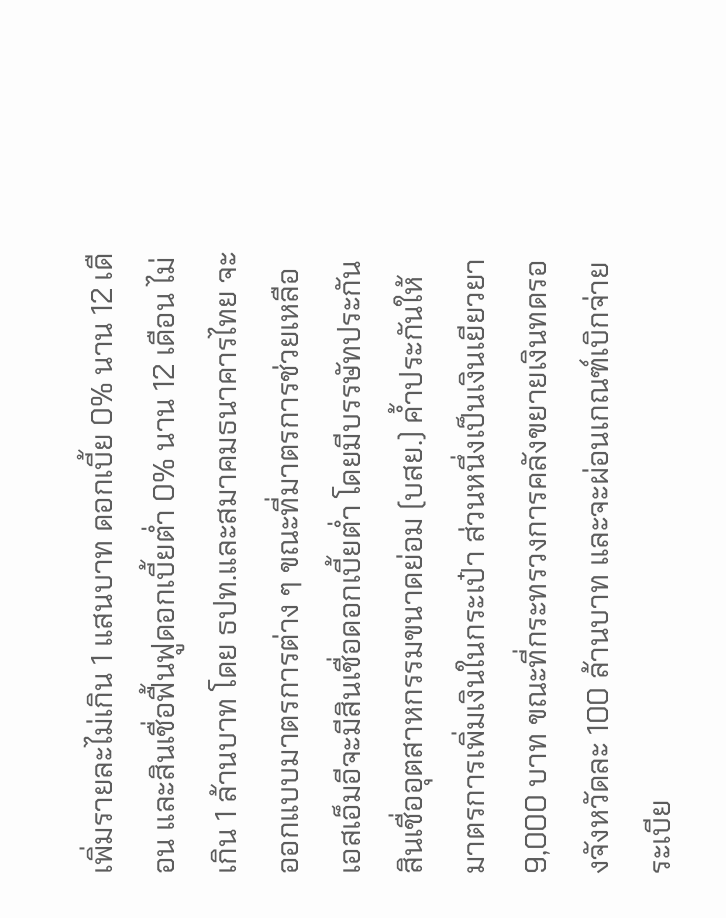เพิ่มรายละไม่เกิน 1 แสนบาท ดอกเบี้ย 0% นาน 12 เดือน และสินเชื่อฟื้นฟูดอกเบี้ยต่ำ 0% นาน 12 เดือน ไม่เกิน 1 ล้านบาท โดย ธปท.และสมาคมธนาคารไทย จะออกแบบมาตรการต่าง ๆ ขณะที่มาตรการช่วยเหลือเอสเอ็มอีจะมีสินเชื่อดอกเบี้ยต่ำ โดยมีบรรษัทประกันสินเชื่ออุตสาหกรรมขนาดย่อม (บสย.) ค้ำประกันให้
มาตรการเพิ่มเงินในกระเป๋า ส่วนหนึ่งเป็นเงินเยียวยา 9,000 บาท ขณะที่กระทรวงการคลังขยายเงินทดรองจังหวัดละ 100 ล้านบาท และจะผ่อนเกณฑ์เบิกจ่ายระเบีย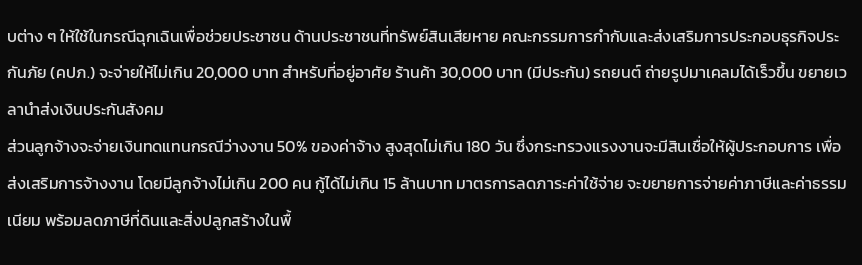บต่าง ๆ ให้ใช้ในกรณีฉุกเฉินเพื่อช่วยประชาชน ด้านประชาชนที่ทรัพย์สินเสียหาย คณะกรรมการกำกับและส่งเสริมการประกอบธุรกิจประกันภัย (คปภ.) จะจ่ายให้ไม่เกิน 20,000 บาท สำหรับที่อยู่อาศัย ร้านค้า 30,000 บาท (มีประกัน) รถยนต์ ถ่ายรูปมาเคลมได้เร็วขึ้น ขยายเวลานำส่งเงินประกันสังคม
ส่วนลูกจ้างจะจ่ายเงินทดแทนกรณีว่างงาน 50% ของค่าจ้าง สูงสุดไม่เกิน 180 วัน ซึ่งกระทรวงแรงงานจะมีสินเชื่อให้ผู้ประกอบการ เพื่อส่งเสริมการจ้างงาน โดยมีลูกจ้างไม่เกิน 200 คน กู้ได้ไม่เกิน 15 ล้านบาท มาตรการลดภาระค่าใช้จ่าย จะขยายการจ่ายค่าภาษีและค่าธรรมเนียม พร้อมลดภาษีที่ดินและสิ่งปลูกสร้างในพื้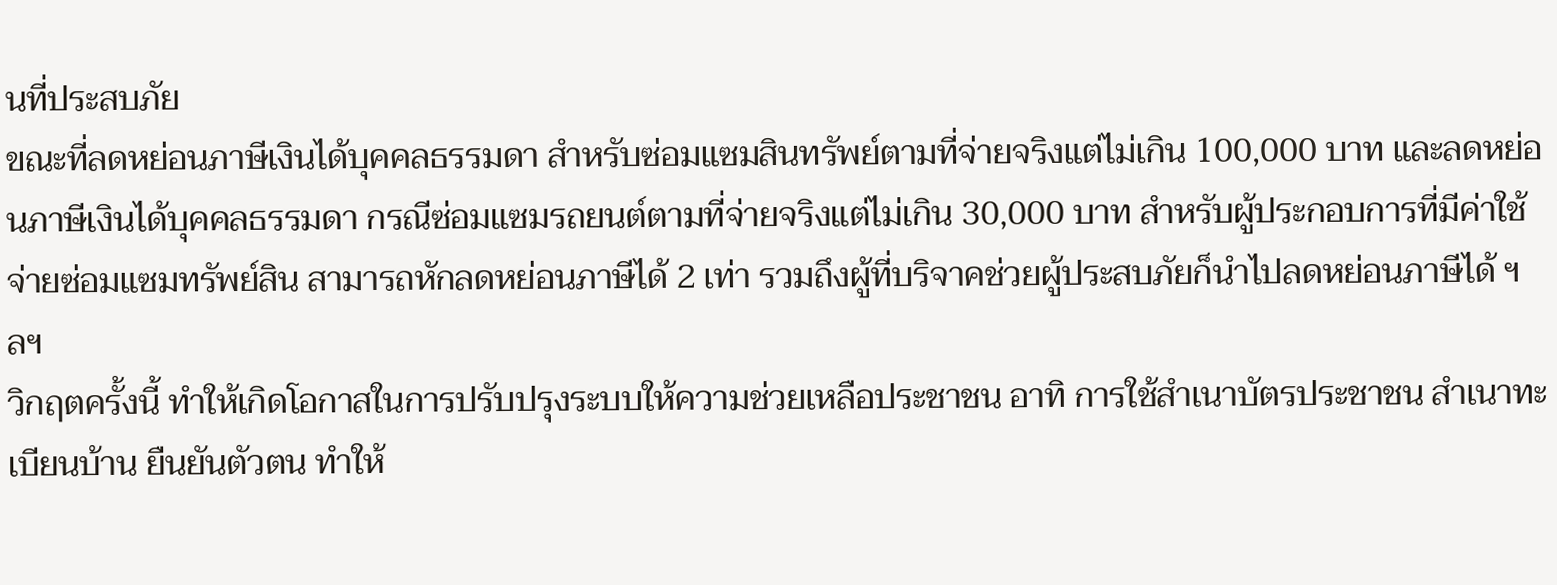นที่ประสบภัย
ขณะที่ลดหย่อนภาษีเงินได้บุคคลธรรมดา สำหรับซ่อมแซมสินทรัพย์ตามที่จ่ายจริงแต่ไม่เกิน 100,000 บาท และลดหย่อนภาษีเงินได้บุคคลธรรมดา กรณีซ่อมแซมรถยนต์ตามที่จ่ายจริงแต่ไม่เกิน 30,000 บาท สำหรับผู้ประกอบการที่มีค่าใช้จ่ายซ่อมแซมทรัพย์สิน สามารถหักลดหย่อนภาษีได้ 2 เท่า รวมถึงผู้ที่บริจาคช่วยผู้ประสบภัยก็นำไปลดหย่อนภาษีได้ ฯลฯ
วิกฤตครั้งนี้ ทำให้เกิดโอกาสในการปรับปรุงระบบให้ความช่วยเหลือประชาชน อาทิ การใช้สำเนาบัตรประชาชน สำเนาทะเบียนบ้าน ยืนยันตัวตน ทำให้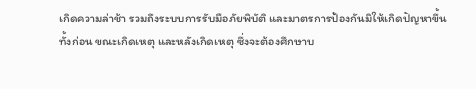เกิดความล่าช้า รวมถึงระบบการรับมือภัยพิบัติ และมาตรการป้องกันมิให้เกิดปัญหาขึ้น ทั้งก่อน ขณะเกิดเหตุ และหลังเกิดเหตุ ซึ่งจะต้องศึกษาบ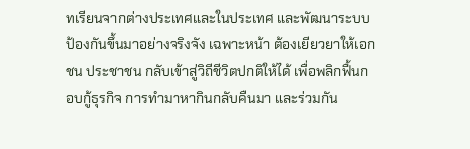ทเรียนจากต่างประเทศและในประเทศ และพัฒนาระบบป้องกันขึ้นมาอย่างจริงจัง เฉพาะหน้า ต้องเยียวยาให้เอกชน ประชาชน กลับเข้าสู่วิถีชีวิตปกติให้ได้ เพื่อพลิกฟื้นกอบกู้ธุรกิจ การทำมาหากินกลับคืนมา และร่วมกัน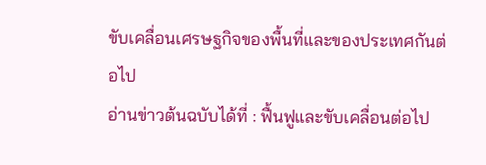ขับเคลื่อนเศรษฐกิจของพื้นที่และของประเทศกันต่อไป
อ่านข่าวต้นฉบับได้ที่ : ฟื้นฟูและขับเคลื่อนต่อไป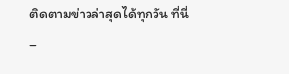ติดตามข่าวล่าสุดได้ทุกวัน ที่นี่
–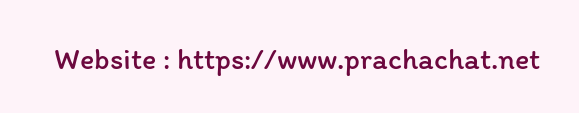Website : https://www.prachachat.net